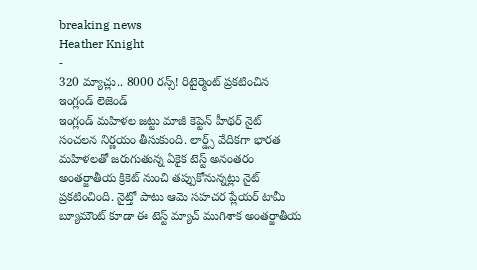breaking news
Heather Knight
-
320 మ్యాచ్లు.. 8000 రన్స్! రిటైర్మెంట్ ప్రకటించిన ఇంగ్లండ్ లెజెండ్
ఇంగ్లండ్ మహిళల జట్టు మాజీ కెప్టెన్ హీథర్ నైట్ సంచలన నిర్ణయం తీసుకుంది. లార్డ్స్ వేదికగా భారత మహిళలతో జరుగుతున్న ఏకైక టెస్ట్ అనంతరం అంతర్జాతీయ క్రికెట్ నుంచి తప్పుకోనున్నట్లు నైట్ ప్రకటించింది. నైట్తో పాటు ఆమె సహచర ప్లేయర్ టామీ బ్యూమౌంట్ కూడా ఈ టెస్ట్ మ్యాచ్ ముగిశాక అంతర్జాతీయ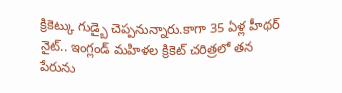క్రికెట్కు గుడ్బై చెప్పనున్నారు.కాగా 35 ఏళ్ల హీథర్ నైట్.. ఇంగ్లండ్ మహిళల క్రికెట్ చరిత్రలో తన పేరును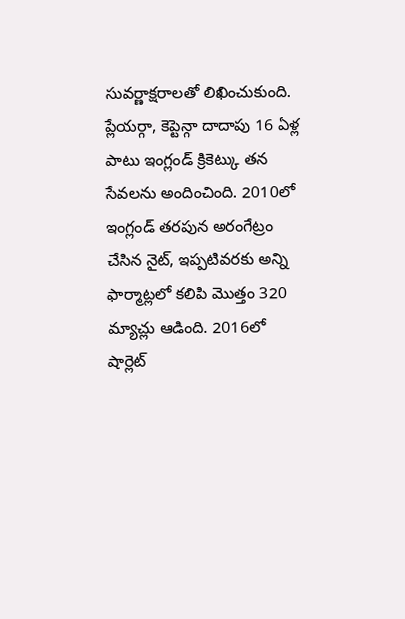సువర్ణాక్షరాలతో లిఖించుకుంది. ప్లేయర్గా, కెప్టెన్గా దాదాపు 16 ఏళ్ల పాటు ఇంగ్లండ్ క్రికెట్కు తన సేవలను అందించింది. 2010లో ఇంగ్లండ్ తరపున అరంగేట్రం చేసిన నైట్, ఇప్పటివరకు అన్ని ఫార్మాట్లలో కలిపి మొత్తం 320 మ్యాచ్లు ఆడింది. 2016లో షార్లెట్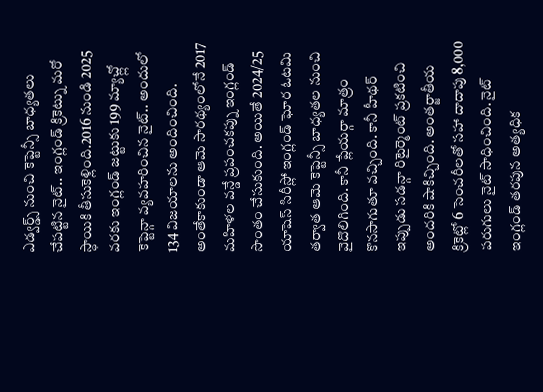ఎడ్వర్డ్స్ నుంచి కెప్టెన్సీ బాధ్యతలు చేపట్టిన నైట్.. ఇంగ్లండ్ క్రికెట్ను మరో స్ధాయికి తీసుకెళ్లింది.2016 నుండి 2025 వరకు ఇంగ్లండ్ జట్టుకు 199 మ్యాచ్ల్లో కెప్టెన్గా వ్యవహరించిన నైట్.. అందులో 134 విజయాలను అందించింది. అంతేకాకుండా ఆమె సారథ్యంలోనే 2017 మహిళల వన్డే ప్రపంచకప్ను ఇంగ్లండ్ సొంతం చేసుకుంది. అయితే 2024/25 యాషెస్ సిరీస్లో ఇంగ్లండ్ ఘోర ఓటమి తర్వాత ఆమె కెప్టెన్సీ బాధ్యతల నుంచి వైదొలిగింది. కానీ ప్లేయర్గా మాత్రం కొనసాగుతూ వచ్చింది. కానీ హీథర్ ఇప్పుడు సడన్గా రిటైర్మెంట్ ప్రకటించి అందరికి షాకిచ్చింది. అంతర్జాతీయ క్రికెట్లో 6 సెంచరీలతో సహా దాదాపు 8,000 పరుగులు నైట్ సాధించింది. నైట్ ఇంగ్లండ్ తరపున అత్యధిక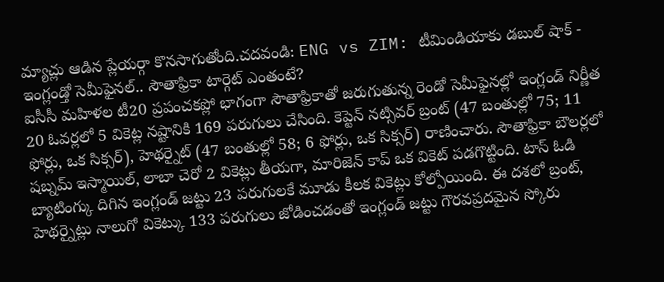మ్యాచ్లు ఆడిన ప్లేయర్గా కొనసాగుతోంది.చదవండి: ENG vs ZIM: టీమిండియాకు డబుల్ షాక్ -
ఇంగ్లండ్తో సెమీఫైనల్.. సౌతాఫ్రికా టార్గెట్ ఎంతంటే?
ఐసీసీ మహిళల టీ20 ప్రపంచకప్లో భాగంగా సౌతాఫ్రికాతో జరుగుతున్న రెండో సెమీఫైనల్లో ఇంగ్లండ్ నిర్ణీత 20 ఓవర్లలో 5 వికెట్ల నష్టానికి 169 పరుగులు చేసింది. కెప్టెన్ నట్సివర్ బ్రంట్ (47 బంతుల్లో 75; 11 ఫోర్లు, ఒక సిక్సర్), హెథర్నైట్ (47 బంతుల్లో 58; 6 ఫోర్లు, ఒక సిక్సర్) రాణించారు. సౌతాఫ్రికా బౌలర్లలో షబ్నమ్ ఇస్మాయిల్, లాబా చెరో 2 వికెట్లు తీయగా, మారిజెన్ కాప్ ఒక వికెట్ పడగొట్టింది. టాస్ ఓడి బ్యాటింగ్కు దిగిన ఇంగ్లండ్ జట్టు 23 పరుగులకే మూడు కీలక వికెట్లు కోల్పోయింది. ఈ దశలో బ్రంట్, హెథర్నైట్లు నాలుగో వికెట్కు 133 పరుగులు జోడించడంతో ఇంగ్లండ్ జట్టు గౌరవప్రదమైన స్కోరు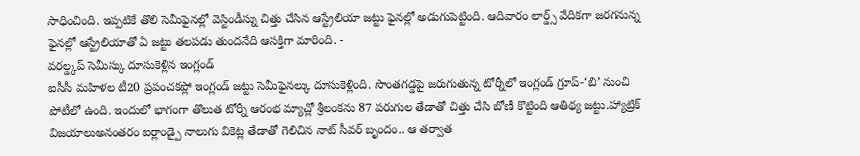సాధించింది. ఇప్పటికే తొలి సెమీఫైనల్లో వెస్టిండీస్ను చిత్తు చేసిన ఆస్ట్రేలియా జట్టు ఫైనల్లో అడుగుపెట్టింది. ఆదివారం లార్డ్స్ వేదికగా జరగనున్న ఫైనల్లో ఆస్ట్రేలియాతో ఏ జట్టు తలపడు తుందనేది ఆసక్తిగా మారింది. -
వరల్డ్కప్ సెమీస్కు దూసుకెళ్లిన ఇంగ్లండ్
ఐసీసీ మహిళల టీ20 ప్రపంచకప్లో ఇంగ్లండ్ జట్టు సెమీఫైనల్కు దూసుకెళ్లింది. సొంతగడ్డపై జరుగుతున్న టోర్నీలో ఇంగ్లండ్ గ్రూప్-‘బి’ నుంచి పోటీలో ఉంది. ఇందులో భాగంగా తొలుత టోర్నీ ఆరంభ మ్యాచ్లో శ్రీలంకను 87 పరుగుల తేడాతో చిత్తు చేసి బోణీ కొట్టింది ఆతిథ్య జట్టు.హ్యాట్రిక్ విజయాలుఅనంతరం ఐర్లాండ్పై నాలుగు వికెట్ల తేడాతో గెలిచిన నాట్ సీవర్ బృందం.. ఆ తర్వాత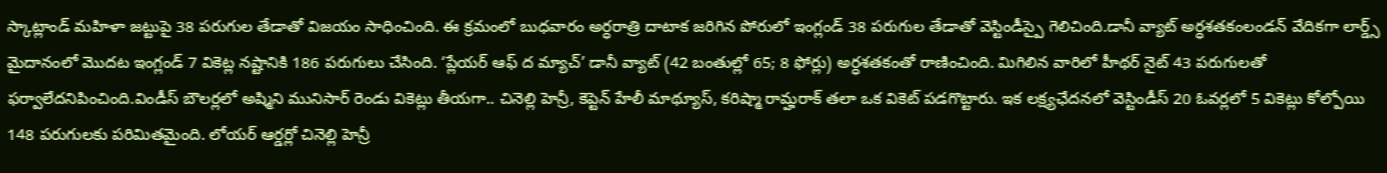స్కాట్లాండ్ మహిళా జట్టుపై 38 పరుగుల తేడాతో విజయం సాధించింది. ఈ క్రమంలో బుధవారం అర్ధరాత్రి దాటాక జరిగిన పోరులో ఇంగ్లండ్ 38 పరుగుల తేడాతో వెస్టిండీస్పై గెలిచింది.డానీ వ్యాట్ అర్ధశతకంలండన్ వేదికగా లార్డ్స్ మైదానంలో మొదట ఇంగ్లండ్ 7 వికెట్ల నష్టానికి 186 పరుగులు చేసింది. ‘ప్లేయర్ ఆఫ్ ద మ్యాచ్’ డానీ వ్యాట్ (42 బంతుల్లో 65; 8 ఫోర్లు) అర్ధశతకంతో రాణించింది. మిగిలిన వారిలో హీథర్ నైట్ 43 పరుగులతో ఫర్వాలేదనిపించింది.విండీస్ బౌలర్లలో అష్మిని మునిసార్ రెండు వికెట్లు తీయగా.. చినెల్లి హెన్రీ, కెప్టెన్ హేలీ మాథ్యూస్, కరిష్మా రామ్హరాక్ తలా ఒక వికెట్ పడగొట్టారు. ఇక లక్ష్యఛేదనలో వెస్టిండీస్ 20 ఓవర్లలో 5 వికెట్లు కోల్పోయి 148 పరుగులకు పరిమితమైంది. లోయర్ ఆర్డర్లో చినెల్లి హెన్రీ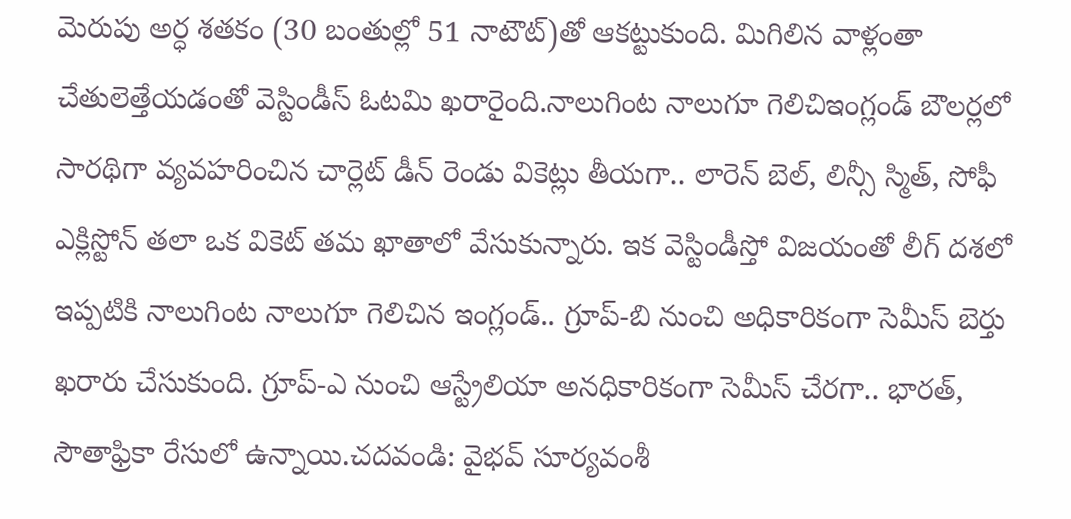మెరుపు అర్ధ శతకం (30 బంతుల్లో 51 నాటౌట్)తో ఆకట్టుకుంది. మిగిలిన వాళ్లంతా చేతులెత్తేయడంతో వెస్టిండీస్ ఓటమి ఖరారైంది.నాలుగింట నాలుగూ గెలిచిఇంగ్లండ్ బౌలర్లలో సారథిగా వ్యవహరించిన చార్లెట్ డీన్ రెండు వికెట్లు తీయగా.. లారెన్ బెల్, లిన్సీ స్మిత్, సోఫీ ఎక్లిస్టోన్ తలా ఒక వికెట్ తమ ఖాతాలో వేసుకున్నారు. ఇక వెస్టిండీస్తో విజయంతో లీగ్ దశలో ఇప్పటికి నాలుగింట నాలుగూ గెలిచిన ఇంగ్లండ్.. గ్రూప్-బి నుంచి అధికారికంగా సెమీస్ బెర్తు ఖరారు చేసుకుంది. గ్రూప్-ఎ నుంచి ఆస్ట్రేలియా అనధికారికంగా సెమీస్ చేరగా.. భారత్, సౌతాఫ్రికా రేసులో ఉన్నాయి.చదవండి: వైభవ్ సూర్యవంశీ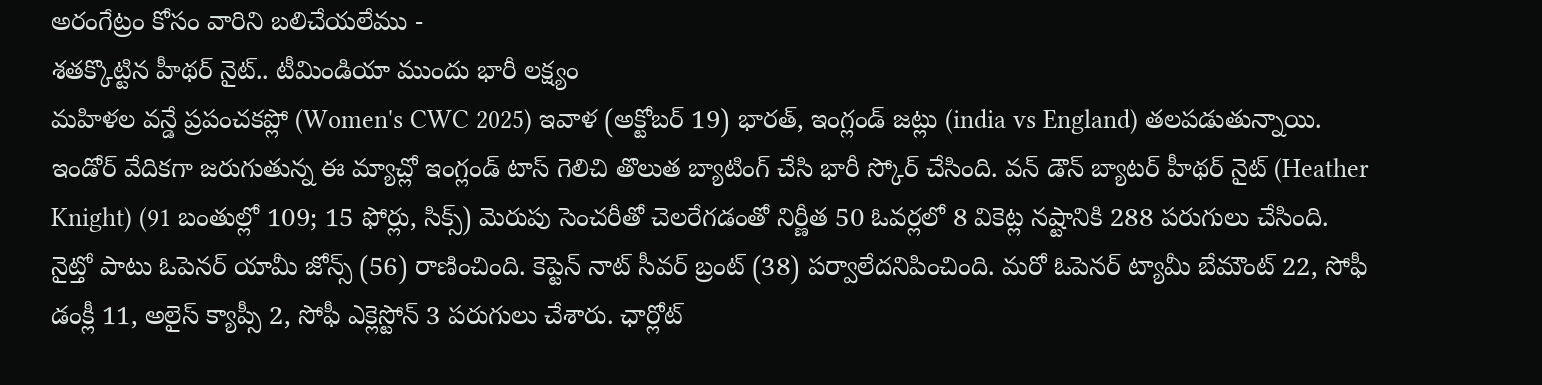అరంగేట్రం కోసం వారిని బలిచేయలేము -
శతక్కొట్టిన హీథర్ నైట్.. టీమిండియా ముందు భారీ లక్ష్యం
మహిళల వన్డే ప్రపంచకప్లో (Women's CWC 2025) ఇవాళ (అక్టోబర్ 19) భారత్, ఇంగ్లండ్ జట్లు (india vs England) తలపడుతున్నాయి. ఇండోర్ వేదికగా జరుగుతున్న ఈ మ్యాచ్లో ఇంగ్లండ్ టాస్ గెలిచి తొలుత బ్యాటింగ్ చేసి భారీ స్కోర్ చేసింది. వన్ డౌన్ బ్యాటర్ హీథర్ నైట్ (Heather Knight) (91 బంతుల్లో 109; 15 ఫోర్లు, సిక్స్) మెరుపు సెంచరీతో చెలరేగడంతో నిర్ణీత 50 ఓవర్లలో 8 వికెట్ల నష్టానికి 288 పరుగులు చేసింది. నైట్తో పాటు ఓపెనర్ యామీ జోన్స్ (56) రాణించింది. కెప్టెన్ నాట్ సీవర్ బ్రంట్ (38) పర్వాలేదనిపించింది. మరో ఓపెనర్ ట్యామీ బేమౌంట్ 22, సోఫీ డంక్లీ 11, అలైస్ క్యాప్సీ 2, సోఫీ ఎక్లెస్టోన్ 3 పరుగులు చేశారు. ఛార్లోట్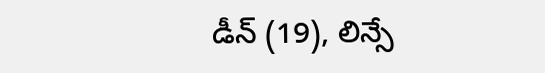డీన్ (19), లిన్సే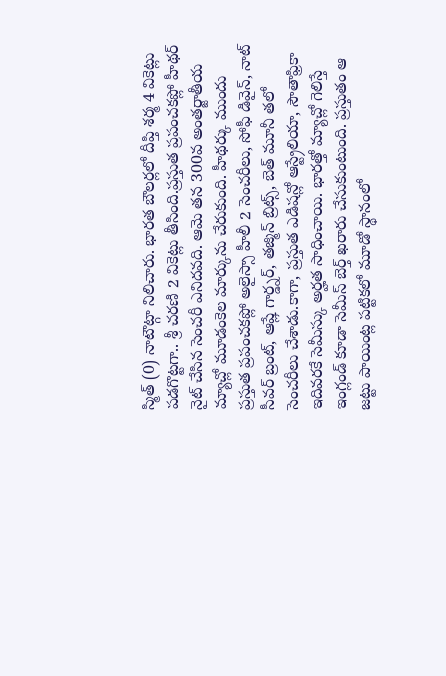స్మిత్ (0) నాటౌట్గా నిలిచారు. భారత బౌలర్లలో దీప్తి శర్మ 4 వికెట్లు పడగొట్టగా.. శ్రీ చరణి 2 వికెట్లు తీసింది.ప్రస్తుత ప్రపంచకప్లో హీథర్ నైట్ చేసిన సెంచరీ ఎనిదవది. ఆమె తన 300వ అంతర్జాతీయ మ్యాచ్లో మూడంకెల మార్కును చేరుకుంది. హీథర్కు ముందు ప్రస్తుత ప్రపంచకప్లో అలైస్సా హీలీ 2 సెంచరీలు, సోఫీ డివైన్, నాట్ సీవర్ బ్రంట్, ఆష్లే గార్డ్నర్, తజ్మిన్ బ్రిట్స్, బెత్ మూనీ తలో సెంచరీలు చేశాడు.కాగా, ప్రస్తుత ఎడిషన్లో ఆస్ట్రేలియా, సౌతాఫ్రికా ఇదివరకే సెమీస్కు అర్హత సాధించాయి. భారత్తో మ్యాచ్లో గెలిస్తే ఇంగ్లండ్ కూడా సెమీస్ బెర్త్ ఖరారు చేసుకుంటుంది. ప్రస్తుతం ఆ జట్టు పాయింట్ల పట్టికలో మూడో స్థానంలో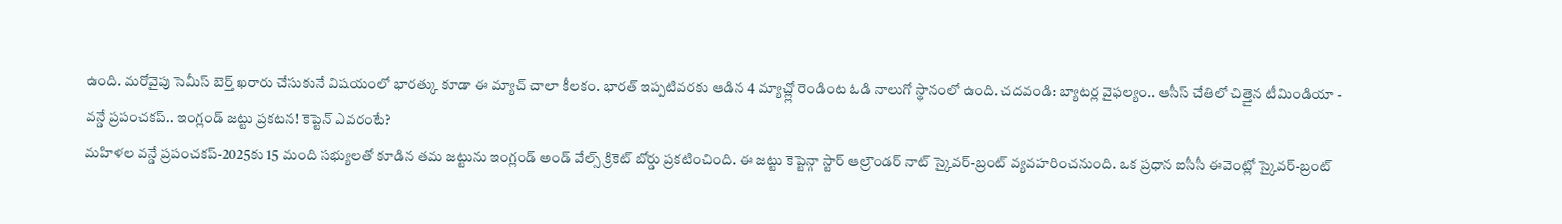ఉంది. మరోవైపు సెమీస్ బెర్త్ ఖరారు చేసుకునే విషయంలో భారత్కు కూడా ఈ మ్యాచ్ చాలా కీలకం. భారత్ ఇప్పటివరకు ఆడిన 4 మ్యాచ్ల్లో రెండింట ఓడి నాలుగో స్థానంలో ఉంది. చదవండి: బ్యాటర్ల వైఫల్యం.. ఆసీస్ చేతిలో చిత్తైన టీమిండియా -
వన్డే ప్రపంచకప్.. ఇంగ్లండ్ జట్టు ప్రకటన! కెప్టెన్ ఎవరంటే?
మహిళల వన్డే ప్రపంచకప్-2025కు 15 మంది సభ్యులతో కూడిన తమ జట్టును ఇంగ్లండ్ అండ్ వేల్స్ క్రికెట్ బోర్డు ప్రకటించింది. ఈ జట్టు కెప్టెన్గా స్టార్ ఆల్రౌండర్ నాట్ స్కైవర్-బ్రంట్ వ్యవహరించనుంది. ఒక ప్రధాన ఐసీసీ ఈవెంట్లో స్కైవర్-బ్రంట్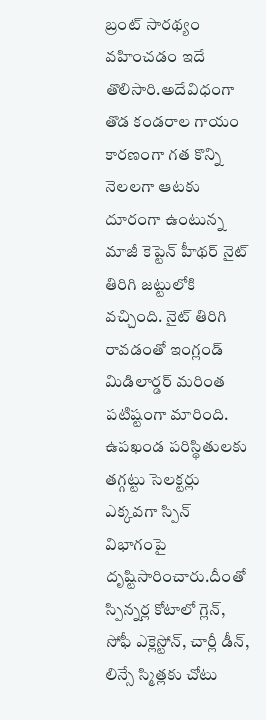బ్రంట్ సారథ్యం వహించడం ఇదే తొలిసారి.అదేవిధంగా తొడ కండరాల గాయం కారణంగా గత కొన్ని నెలలగా ఆటకు దూరంగా ఉంటున్న మాజీ కెప్టెన్ హీథర్ నైట్ తిరిగి జట్టులోకి వచ్చింది. నైట్ తిరిగి రావడంతో ఇంగ్లండ్ మిడిలార్డర్ మరింత పటిష్టంగా మారింది. ఉపఖండ పరిస్థితులకు తగ్గట్టు సెలక్టర్లు ఎక్కవగా స్పిన్ విభాగంపై దృష్టిసారించారు.దీంతో స్పిన్నర్ల కోటాలో గ్లెన్, సోఫీ ఎక్లెస్టోన్, చార్లీ డీన్, లిన్సే స్మిత్లకు చోటు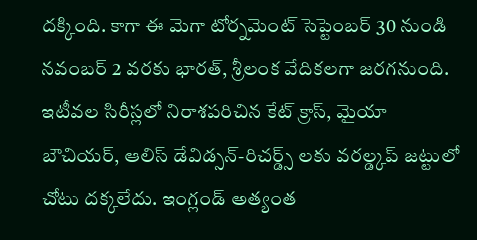దక్కింది. కాగా ఈ మెగా టోర్నమెంట్ సెప్టెంబర్ 30 నుండి నవంబర్ 2 వరకు భారత్, శ్రీలంక వేదికలగా జరగనుంది. ఇటీవల సిరీస్లలో నిరాశపరిచిన కేట్ క్రాస్, మైయా బౌచియర్, ఆలిస్ డేవిడ్సన్-రిచర్డ్స్ లకు వరల్డ్కప్ జట్టులో చోటు దక్కలేదు. ఇంగ్లండ్ అత్యంత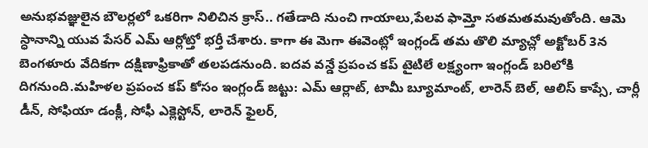అనుభవజ్ఞులైన బౌలర్లలో ఒకరిగా నిలిచిన క్రాస్.. గతేడాది నుంచి గాయాలు,పేలవ ఫామ్తో సతమతమవుతోంది. ఆమె స్ధానాన్ని యువ పేసర్ ఎమ్ ఆర్లోట్తో భర్తీ చేశారు. కాగా ఈ మెగా ఈవెంట్లో ఇంగ్లండ్ తమ తొలి మ్యాచ్లో అక్టోబర్ 3న బెంగళూరు వేదికగా దక్షిణాఫ్రికాతో తలపడనుంది. ఐదవ వన్డే ప్రపంచ కప్ టైటిలే లక్ష్యంగా ఇంగ్లండ్ బరిలోకి దిగనుంది.మహిళల ప్రపంచ కప్ కోసం ఇంగ్లండ్ జట్టు: ఎమ్ ఆర్లాట్, టామీ బ్యూమాంట్, లారెన్ బెల్, ఆలిస్ కాప్సే, చార్లీ డీన్, సోఫియా డంక్లీ, సోఫీ ఎక్లెస్టోన్, లారెన్ ఫైలర్,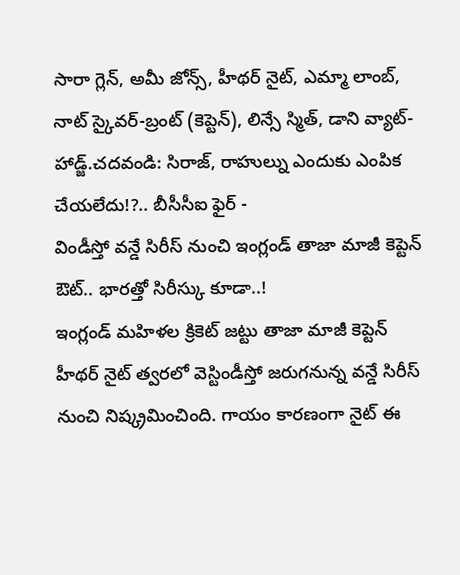సారా గ్లెన్, అమీ జోన్స్, హీథర్ నైట్, ఎమ్మా లాంబ్, నాట్ స్కైవర్-బ్రంట్ (కెప్టెన్), లిన్సే స్మిత్, డాని వ్యాట్-హాడ్జ్.చదవండి: సిరాజ్, రాహుల్ను ఎందుకు ఎంపిక చేయలేదు!?.. బీసీసీఐ ఫైర్ -
విండీస్తో వన్డే సిరీస్ నుంచి ఇంగ్లండ్ తాజా మాజీ కెప్టెన్ ఔట్.. భారత్తో సిరీస్కు కూడా..!
ఇంగ్లండ్ మహిళల క్రికెట్ జట్టు తాజా మాజీ కెప్టెన్ హీథర్ నైట్ త్వరలో వెస్టిండీస్తో జరుగనున్న వన్డే సిరీస్ నుంచి నిష్క్రమించింది. గాయం కారణంగా నైట్ ఈ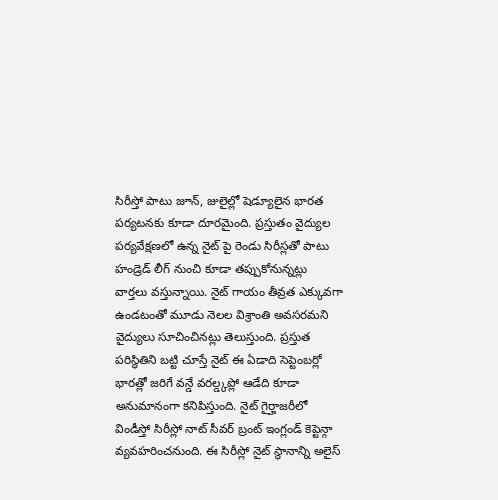సిరీస్తో పాటు జూన్, జులైల్లో షెడ్యూలైన భారత పర్యటనకు కూడా దూరమైంది. ప్రస్తుతం వైద్యుల పర్యవేక్షణలో ఉన్న నైట్ పై రెండు సిరీస్లతో పాటు హండ్రెడ్ లీగ్ నుంచి కూడా తప్పుకోనున్నట్లు వార్తలు వస్తున్నాయి. నైట్ గాయం తీవ్రత ఎక్కువగా ఉండటంతో మూడు నెలల విశ్రాంతి అవసరమని వైద్యులు సూచించినట్లు తెలుస్తుంది. ప్రస్తుత పరిస్థితిని బట్టి చూస్తే నైట్ ఈ ఏడాది సెప్టెంబర్లో భారత్లో జరిగే వన్డే వరల్డ్కప్లో ఆడేది కూడా అనుమానంగా కనిపిస్తుంది. నైట్ గైర్హాజరీలో విండీస్తో సిరీస్లో నాట్ సీవర్ బ్రంట్ ఇంగ్లండ్ కెప్టెన్గా వ్యవహరించనుంది. ఈ సిరీస్లో నైట్ స్థానాన్ని అలైస్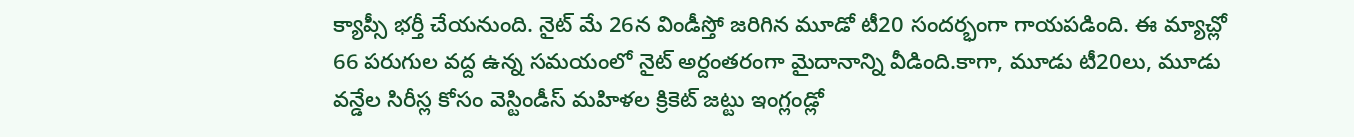క్యాప్సీ భర్తీ చేయనుంది. నైట్ మే 26న విండీస్తో జరిగిన మూడో టీ20 సందర్భంగా గాయపడింది. ఈ మ్యాచ్లో 66 పరుగుల వద్ద ఉన్న సమయంలో నైట్ అర్దంతరంగా మైదానాన్ని వీడింది.కాగా, మూడు టీ20లు, మూడు వన్డేల సిరీస్ల కోసం వెస్టిండీస్ మహిళల క్రికెట్ జట్టు ఇంగ్లండ్లో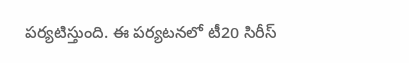పర్యటిస్తుంది. ఈ పర్యటనలో టీ20 సిరీస్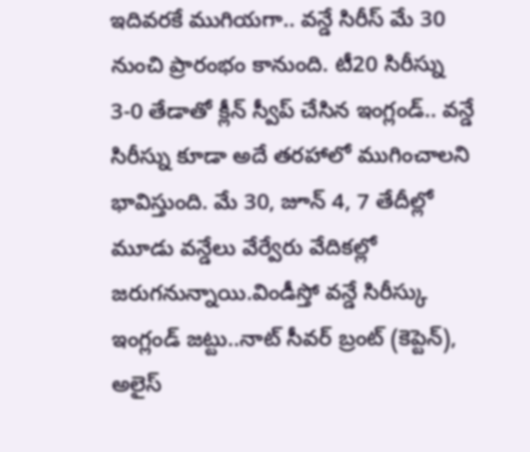ఇదివరకే ముగియగా.. వన్డే సిరీస్ మే 30 నుంచి ప్రారంభం కానుంది. టీ20 సిరీస్ను 3-0 తేడాతో క్లీన్ స్వీప్ చేసిన ఇంగ్లండ్.. వన్డే సిరీస్ను కూడా అదే తరహాలో ముగించాలని భావిస్తుంది. మే 30, జూన్ 4, 7 తేదీల్లో మూడు వన్డేలు వేర్వేరు వేదికల్లో జరుగనున్నాయి.విండీస్తో వన్డే సిరీస్కు ఇంగ్లండ్ జట్టు..నాట్ సీవర్ బ్రంట్ (కెప్టెన్), అలైస్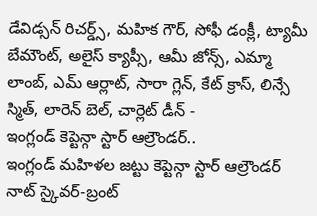డేవిడ్సన్ రిచర్డ్స్, మహిక గౌర్, సోఫీ డంక్లీ, ట్యామీ బేమౌంట్, అలైస్ క్యాప్సీ, ఆమీ జోన్స్, ఎమ్మా లాంబ్, ఎమ్ ఆర్లాట్, సారా గ్లెన్, కేట్ క్రాస్, లిన్సే స్మిత్, లారెన్ బెల్, చార్లెట్ డీన్ -
ఇంగ్లండ్ కెప్టెన్గా స్టార్ ఆల్రౌండర్..
ఇంగ్లండ్ మహిళల జట్టు కెప్టెన్గా స్టార్ ఆల్రౌండర్ నాట్ స్కైవర్-బ్రంట్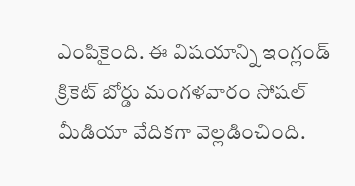ఎంపికైంది. ఈ విషయాన్ని ఇంగ్లండ్ క్రికెట్ బోర్డు మంగళవారం సోషల్ మీడియా వేదికగా వెల్లడించింది.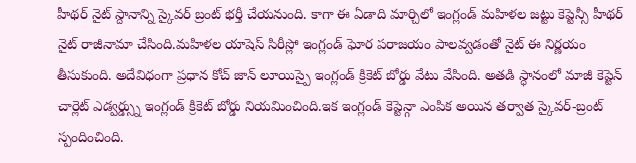హీథర్ నైట్ స్దానాన్ని స్కైవర్ బ్రంట్ భర్తీ చేయనుంది. కాగా ఈ ఏడాది మార్చిలో ఇంగ్లండ్ మహిళల జట్టు కెప్టెన్సీ హీథర్ నైట్ రాజీనామా చేసింది.మహిళల యాషెస్ సిరీస్లో ఇంగ్లండ్ ఘోర పరాజయం పాలవ్వడంతో నైట్ ఈ నిర్ణయం తీసుకుంది. అదేవిధంగా ప్రధాన కోచ్ జాన్ లూయిస్పై ఇంగ్లండ్ క్రికెట్ బోర్డు వేటు వేసింది. అతడి స్ధానంలో మాజీ కెప్టెన్ చార్లెట్ ఎడ్వర్డ్స్ను ఇంగ్లండ్ క్రికెట్ బోర్డు నియమించింది.ఇక ఇంగ్లండ్ కెప్టెన్గా ఎంపిక అయిన తర్వాత స్కైవర్-బ్రంట్ స్పందించింది.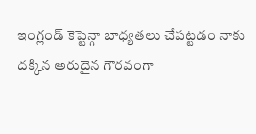ఇంగ్లండ్ కెప్టెన్గా బాధ్యతలు చేపట్టడం నాకు దక్కిన అరుదైన గౌరవంగా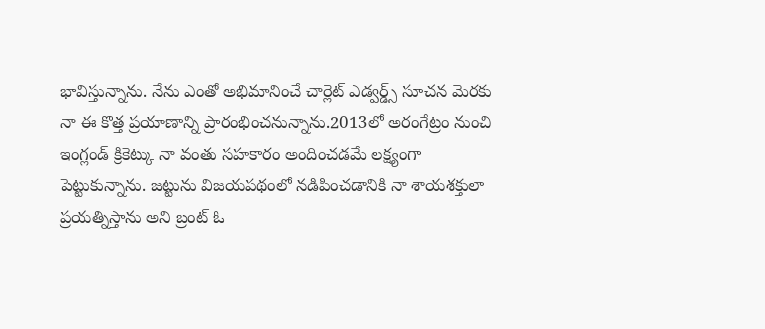భావిస్తున్నాను. నేను ఎంతో అభిమానించే చార్లెట్ ఎడ్వర్డ్స్ సూచన మెరకు నా ఈ కొత్త ప్రయాణాన్ని ప్రారంభించనున్నాను.2013లో అరంగేట్రం నుంచి ఇంగ్లండ్ క్రికెట్కు నా వంతు సహకారం అందించడమే లక్ష్యంగా పెట్టుకున్నాను. జట్టును విజయపథంలో నడిపించడానికి నా శాయశక్తులా ప్రయత్నిస్తాను అని బ్రంట్ ఓ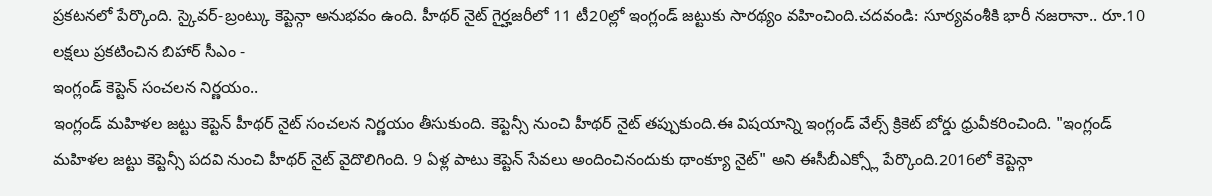ప్రకటనలో పేర్కొంది. స్కైవర్-బ్రంట్కు కెప్టెన్గా అనుభవం ఉంది. హీథర్ నైట్ గైర్హజరీలో 11 టీ20ల్లో ఇంగ్లండ్ జట్టుకు సారథ్యం వహించింది.చదవండి: సూర్యవంశీకి భారీ నజరానా.. రూ.10 లక్షలు ప్రకటించిన బిహార్ సీఎం -
ఇంగ్లండ్ కెప్టెన్ సంచలన నిర్ణయం..
ఇంగ్లండ్ మహిళల జట్టు కెప్టెన్ హీథర్ నైట్ సంచలన నిర్ణయం తీసుకుంది. కెప్టెన్సీ నుంచి హీథర్ నైట్ తప్పుకుంది.ఈ విషయాన్ని ఇంగ్లండ్ వేల్స్ క్రికెట్ బోర్డు ధ్రువీకరించింది. "ఇంగ్లండ్ మహిళల జట్టు కెప్టెన్సీ పదవి నుంచి హీథర్ నైట్ వైదొలిగింది. 9 ఏళ్ల పాటు కెప్టెన్ సేవలు అందించినందుకు థాంక్యూ నైట్" అని ఈసీబీఎక్స్లో పేర్కొంది.2016లో కెప్టెన్గా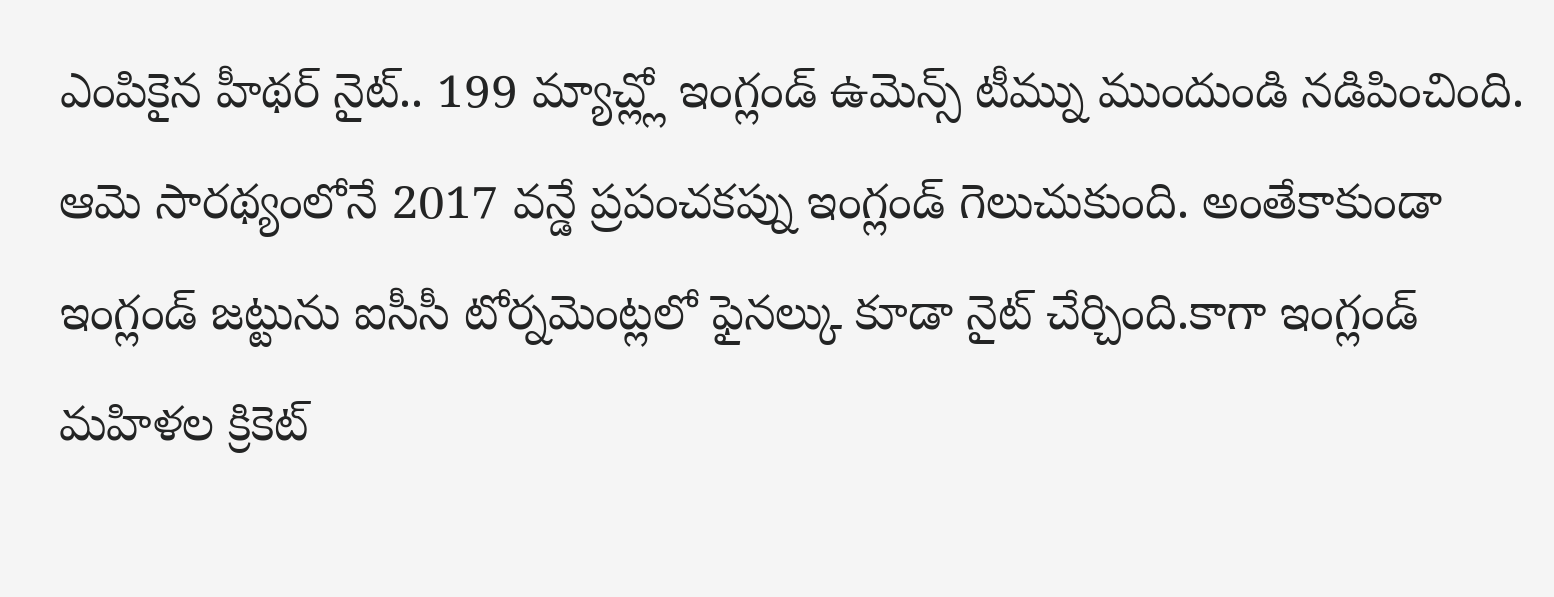ఎంపికైన హీథర్ నైట్.. 199 మ్యాచ్ల్లో ఇంగ్లండ్ ఉమెన్స్ టీమ్ను ముందుండి నడిపించింది. ఆమె సారథ్యంలోనే 2017 వన్డే ప్రపంచకప్ను ఇంగ్లండ్ గెలుచుకుంది. అంతేకాకుండా ఇంగ్లండ్ జట్టును ఐసీసీ టోర్నమెంట్లలో ఫైనల్కు కూడా నైట్ చేర్చింది.కాగా ఇంగ్లండ్ మహిళల క్రికెట్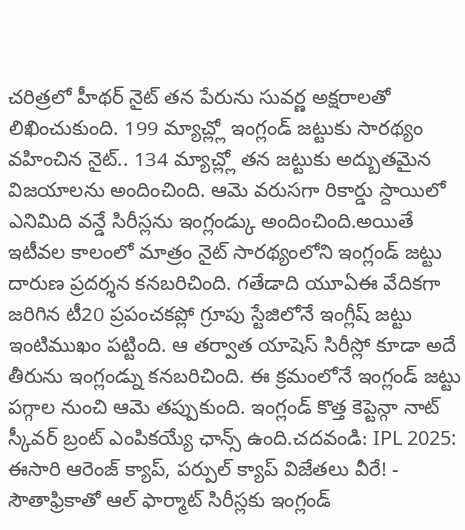చరిత్రలో హీథర్ నైట్ తన పేరును సువర్ణ అక్షరాలతో లిఖించుకుంది. 199 మ్యాచ్ల్లో ఇంగ్లండ్ జట్టుకు సారథ్యం వహించిన నైట్.. 134 మ్యాచ్ల్లో తన జట్టుకు అద్బుతమైన విజయాలను అందించింది. ఆమె వరుసగా రికార్డు స్దాయిలో ఎనిమిది వన్డే సిరీస్లను ఇంగ్లండ్కు అందించింది.అయితే ఇటీవల కాలంలో మాత్రం నైట్ సారథ్యంలోని ఇంగ్లండ్ జట్టు దారుణ ప్రదర్శన కనబరిచింది. గతేడాది యూఏఈ వేదికగా జరిగిన టీ20 ప్రపంచకప్లో గ్రూపు స్టేజిలోనే ఇంగ్లీష్ జట్టు ఇంటిముఖం పట్టింది. ఆ తర్వాత యాషెస్ సిరీస్లో కూడా అదే తీరును ఇంగ్లండ్ను కనబరిచింది. ఈ క్రమంలోనే ఇంగ్లండ్ జట్టు పగ్గాల నుంచి ఆమె తప్పుకుంది. ఇంగ్లండ్ కొత్త కెప్టెన్గా నాట్ స్కీవర్ బ్రంట్ ఎంపికయ్యే ఛాన్స్ ఉంది.చదవండి: IPL 2025: ఈసారి ఆరెంజ్ క్యాప్, పర్పుల్ క్యాప్ విజేతలు వీరే! -
సౌతాఫ్రికాతో ఆల్ ఫార్మాట్ సిరీస్లకు ఇంగ్లండ్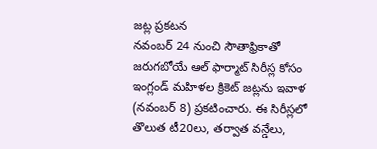జట్ల ప్రకటన
నవంబర్ 24 నుంచి సౌతాఫ్రికాతో జరుగబోయే ఆల్ ఫార్మాట్ సిరీస్ల కోసం ఇంగ్లండ్ మహిళల క్రికెట్ జట్లను ఇవాళ (నవంబర్ 8) ప్రకటించారు. ఈ సిరీస్లలో తొలుత టీ20లు, తర్వాత వన్డేలు,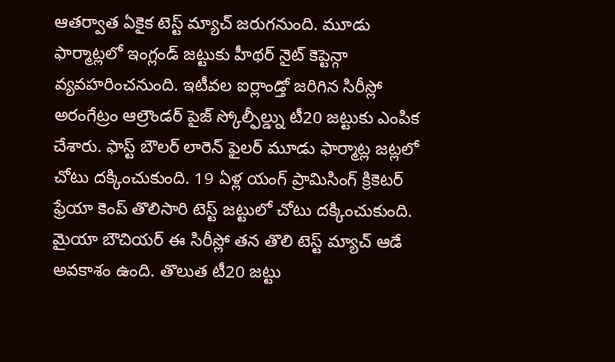ఆతర్వాత ఏకైక టెస్ట్ మ్యాచ్ జరుగనుంది. మూడు ఫార్మాట్లలో ఇంగ్లండ్ జట్టుకు హీథర్ నైట్ కెప్టెన్గా వ్యవహరించనుంది. ఇటీవల ఐర్లాండ్తో జరిగిన సిరీస్లో అరంగేట్రం ఆల్రౌండర్ పైజ్ స్కోల్ఫీల్డ్ను టీ20 జట్టుకు ఎంపిక చేశారు. ఫాస్ట్ బౌలర్ లారెన్ ఫైలర్ మూడు ఫార్మాట్ల జట్లలో చోటు దక్కించుకుంది. 19 ఏళ్ల యంగ్ ప్రామిసింగ్ క్రికెటర్ ఫ్రేయా కెంప్ తొలిసారి టెస్ట్ జట్టులో చోటు దక్కించుకుంది. మైయా బౌచియర్ ఈ సిరీస్లో తన తొలి టెస్ట్ మ్యాచ్ ఆడే అవకాశం ఉంది. తొలుత టీ20 జట్టు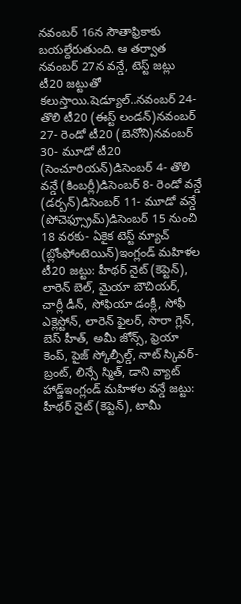నవంబర్ 16న సౌతాఫ్రికాకు బయల్దేరుతుంది. ఆ తర్వాత నవంబర్ 27న వన్డే, టెస్ట్ జట్లు టీ20 జట్టుతో కలుస్తాయి.షెడ్యూల్..నవంబర్ 24- తొలి టీ20 (ఈస్ట్ లండన్)నవంబర్ 27- రెండో టీ20 (బెనోని)నవంబర్ 30- మూడో టీ20 (సెంచూరియన్)డిసెంబర్ 4- తొలి వన్డే (కింబర్లీ)డిసెంబర్ 8- రెండో వన్డే (డర్బన్)డిసెంబర్ 11- మూడో వన్డే (పోచెఫ్స్రూమ్)డిసెంబర్ 15 నుంచి 18 వరకు- ఏకైక టెస్ట్ మ్యాచ్ (బ్లోంఫోంటెయిన్)ఇంగ్లండ్ మహిళల టీ20 జట్టు: హీథర్ నైట్ (కెప్టెన్), లారెన్ బెల్, మైయా బౌచియర్, చార్లీ డీన్, సోఫియా డంక్లీ, సోఫీ ఎక్లెస్టోన్, లారెన్ ఫైలర్, సారా గ్లెన్, బెస్ హీత్, అమీ జోన్స్, ఫ్రెయా కెంప్, పైజ్ స్కోల్ఫీల్డ్, నాట్ స్కివర్-బ్రంట్, లిన్సే స్మిత్, డాని వ్యాట్ హాడ్జ్ఇంగ్లండ్ మహిళల వన్డే జట్టు: హీథర్ నైట్ (కెప్టెన్), టామీ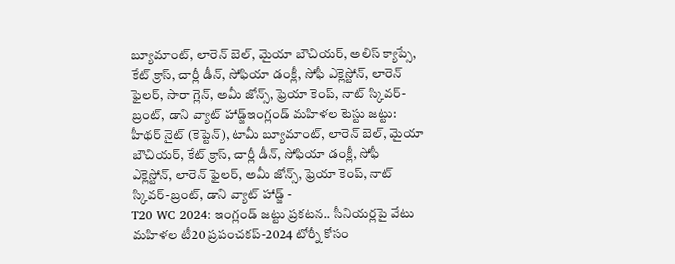బ్యూమాంట్, లారెన్ బెల్, మైయా బౌచియర్, అలిస్ క్యాప్సే, కేట్ క్రాస్, చార్లీ డీన్, సోఫియా డంక్లీ, సోఫీ ఎక్లెస్టోన్, లారెన్ ఫైలర్, సారా గ్లెన్, అమీ జోన్స్, ఫ్రెయా కెంప్, నాట్ స్కివర్-బ్రంట్, డాని వ్యాట్ హాడ్జ్ఇంగ్లండ్ మహిళల టెస్టు జట్టు: హీథర్ నైట్ (కెప్టెన్), టామీ బ్యూమాంట్, లారెన్ బెల్, మైయా బౌచియర్, కేట్ క్రాస్, చార్లీ డీన్, సోఫియా డంక్లీ, సోఫీ ఎక్లెస్టోన్, లారెన్ ఫైలర్, అమీ జోన్స్, ఫ్రెయా కెంప్, నాట్ స్కివర్-బ్రంట్, డాని వ్యాట్ హాడ్జ్ -
T20 WC 2024: ఇంగ్లండ్ జట్టు ప్రకటన.. సీనియర్లపై వేటు
మహిళల టీ20 ప్రపంచకప్-2024 టోర్నీ కోసం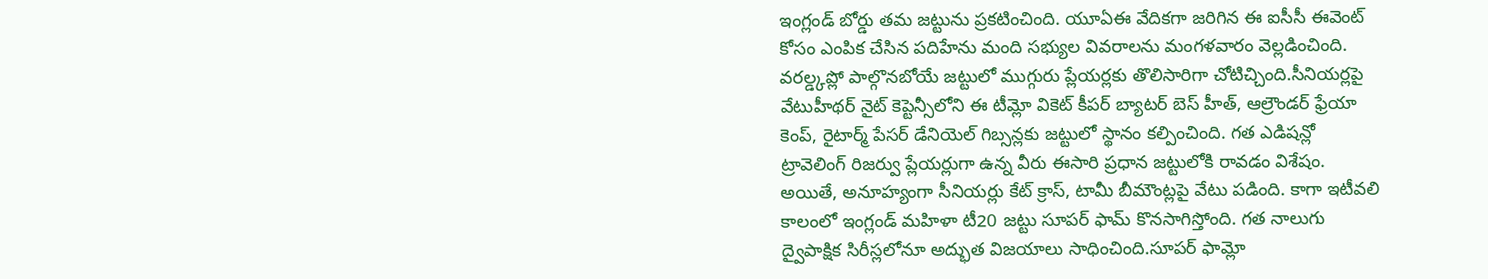ఇంగ్లండ్ బోర్డు తమ జట్టును ప్రకటించింది. యూఏఈ వేదికగా జరిగిన ఈ ఐసీసీ ఈవెంట్ కోసం ఎంపిక చేసిన పదిహేను మంది సభ్యుల వివరాలను మంగళవారం వెల్లడించింది. వరల్డ్కప్లో పాల్గొనబోయే జట్టులో ముగ్గురు ప్లేయర్లకు తొలిసారిగా చోటిచ్చింది.సీనియర్లపై వేటుహీథర్ నైట్ కెప్టెన్సీలోని ఈ టీమ్లో వికెట్ కీపర్ బ్యాటర్ బెస్ హీత్, ఆల్రౌండర్ ఫ్రేయా కెంప్, రైటార్మ్ పేసర్ డేనియెల్ గిబ్సన్లకు జట్టులో స్థానం కల్పించింది. గత ఎడిషన్లో ట్రావెలింగ్ రిజర్వు ప్లేయర్లుగా ఉన్న వీరు ఈసారి ప్రధాన జట్టులోకి రావడం విశేషం. అయితే, అనూహ్యంగా సీనియర్లు కేట్ క్రాస్, టామీ బీమౌంట్లపై వేటు పడింది. కాగా ఇటీవలి కాలంలో ఇంగ్లండ్ మహిళా టీ20 జట్టు సూపర్ ఫామ్ కొనసాగిస్తోంది. గత నాలుగు ద్వైపాక్షిక సిరీస్లలోనూ అద్భుత విజయాలు సాధించింది.సూపర్ ఫామ్లో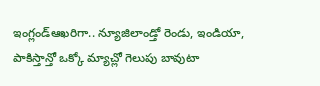ఇంగ్లండ్ఆఖరిగా.. న్యూజిలాండ్తో రెండు, ఇండియా, పాకిస్తాన్తో ఒక్కో మ్యాచ్లో గెలుపు బావుటా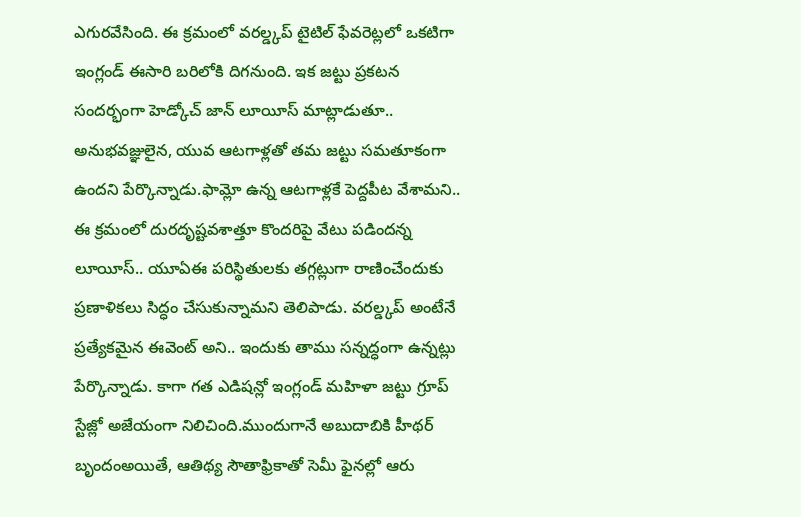ఎగురవేసింది. ఈ క్రమంలో వరల్డ్కప్ టైటిల్ ఫేవరెట్లలో ఒకటిగా ఇంగ్లండ్ ఈసారి బరిలోకి దిగనుంది. ఇక జట్టు ప్రకటన సందర్భంగా హెడ్కోచ్ జాన్ లూయీస్ మాట్లాడుతూ.. అనుభవజ్ఞులైన, యువ ఆటగాళ్లతో తమ జట్టు సమతూకంగా ఉందని పేర్కొన్నాడు.ఫామ్లో ఉన్న ఆటగాళ్లకే పెద్దపీట వేశామని.. ఈ క్రమంలో దురదృష్టవశాత్తూ కొందరిపై వేటు పడిందన్న లూయీస్.. యూఏఈ పరిస్థితులకు తగ్గట్లుగా రాణించేందుకు ప్రణాళికలు సిద్ధం చేసుకున్నామని తెలిపాడు. వరల్డ్కప్ అంటేనే ప్రత్యేకమైన ఈవెంట్ అని.. ఇందుకు తాము సన్నద్ధంగా ఉన్నట్లు పేర్కొన్నాడు. కాగా గత ఎడిషన్లో ఇంగ్లండ్ మహిళా జట్టు గ్రూప్ స్టేజ్లో అజేయంగా నిలిచింది.ముందుగానే అబుదాబికి హీథర్ బృందంఅయితే, ఆతిథ్య సౌతాఫ్రికాతో సెమీ ఫైనల్లో ఆరు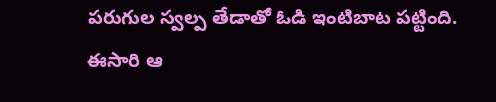పరుగుల స్వల్ప తేడాతో ఓడి ఇంటిబాట పట్టింది. ఈసారి ఆ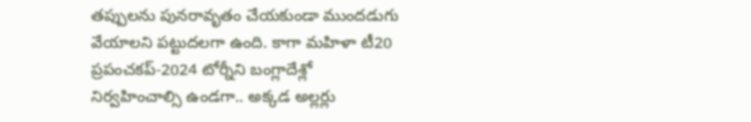తప్పులను పునరావృతం చేయకుండా ముందడుగు వేయాలని పట్టుదలగా ఉంది. కాగా మహిళా టీ20 ప్రపంచకప్-2024 టోర్నీని బంగ్లాదేశ్లో నిర్వహించాల్సి ఉండగా.. అక్కడ అల్లర్లు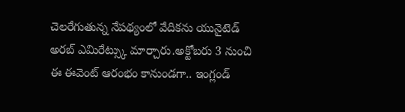చెలరేగుతున్న నేపథ్యంలో వేదికను యునైటెడ్ అరబ్ ఎమిరేట్స్కు మార్చారు.అక్టోబరు 3 నుంచి ఈ ఈవెంట్ ఆరంభం కానుండగా.. ఇంగ్లండ్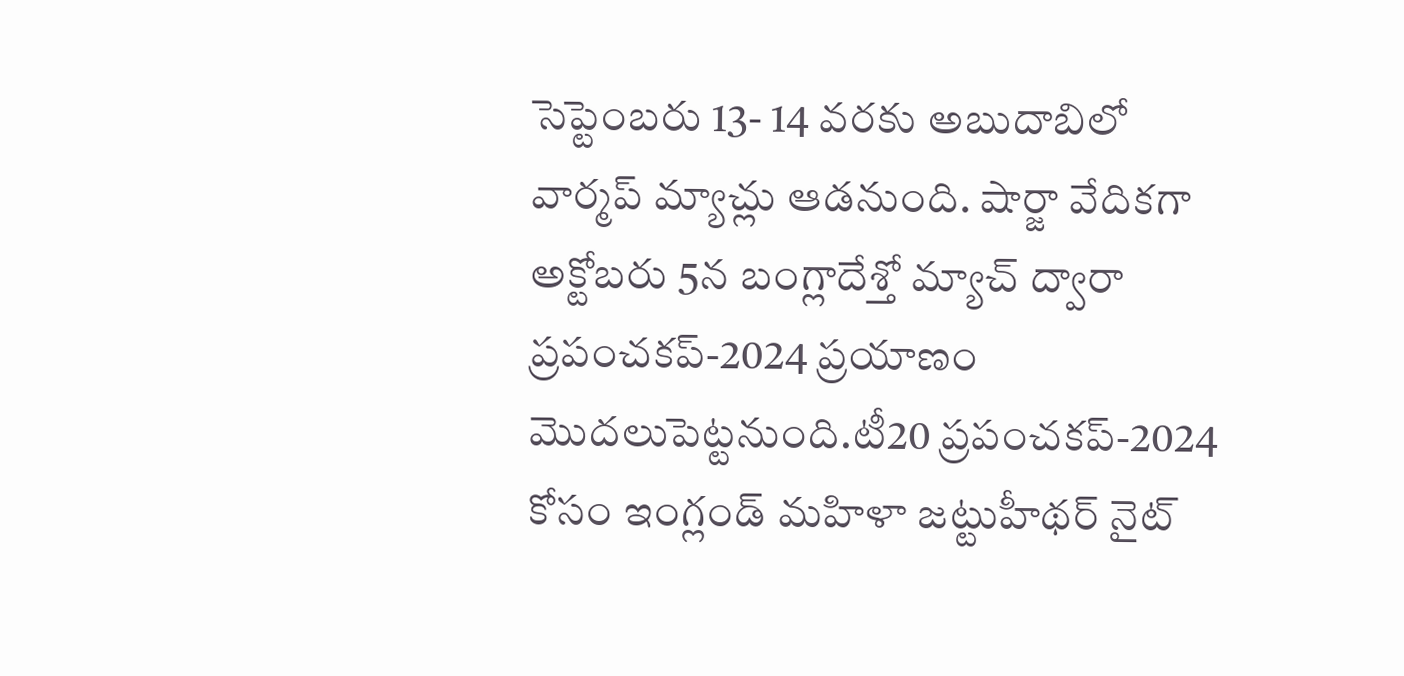సెప్టెంబరు 13- 14 వరకు అబుదాబిలో వార్మప్ మ్యాచ్లు ఆడనుంది. షార్జా వేదికగా అక్టోబరు 5న బంగ్లాదేశ్తో మ్యాచ్ ద్వారా ప్రపంచకప్-2024 ప్రయాణం మొదలుపెట్టనుంది.టీ20 ప్రపంచకప్-2024 కోసం ఇంగ్లండ్ మహిళా జట్టుహీథర్ నైట్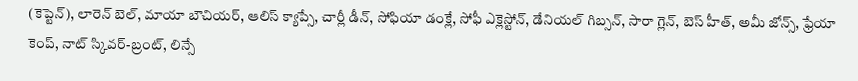(కెప్టెన్), లారెన్ బెల్, మాయా బౌచియర్, ఆలిస్ క్యాప్సే, చార్లీ డీన్, సోఫియా డంక్లే, సోఫీ ఎక్లెస్టోన్, డేనియల్ గిబ్సన్, సారా గ్లెన్, బెస్ హీత్, అమీ జోన్స్, ఫ్రేయా కెంప్, నాట్ స్కివర్-బ్రంట్, లిన్సే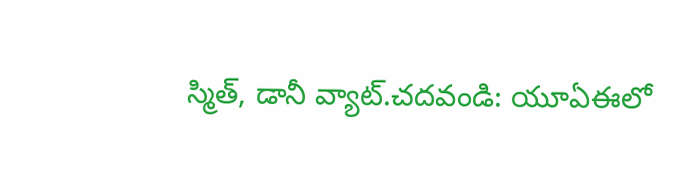స్మిత్, డానీ వ్యాట్.చదవండి: యూఏఈలో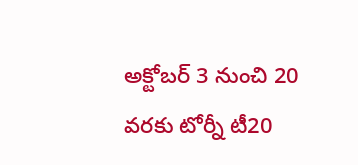అక్టోబర్ 3 నుంచి 20 వరకు టోర్నీ టీ20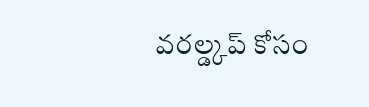వరల్డ్కప్ కోసం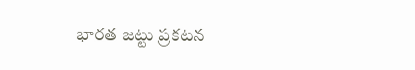భారత జట్టు ప్రకటన